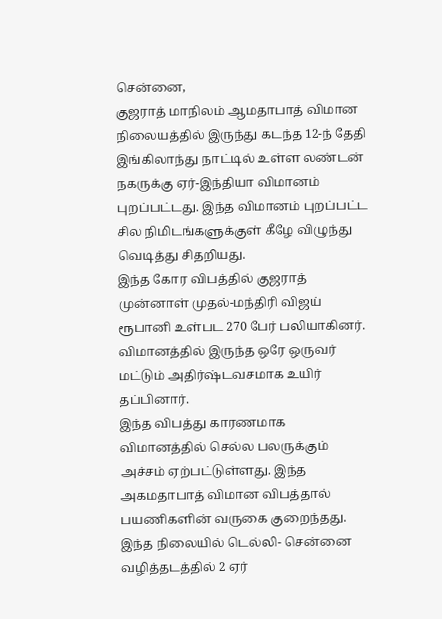சென்னை,
குஜராத் மாநிலம் ஆமதாபாத் விமான நிலையத்தில் இருந்து கடந்த 12-ந் தேதி இங்கிலாந்து நாட்டில் உள்ள லண்டன் நகருக்கு ஏர்-இந்தியா விமானம் புறப்பட்டது. இந்த விமானம் புறப்பட்ட சில நிமிடங்களுக்குள் கீழே விழுந்து வெடித்து சிதறியது.
இந்த கோர விபத்தில் குஜராத் முன்னாள் முதல்-மந்திரி விஜய் ரூபானி உள்பட 270 பேர் பலியாகினர். விமானத்தில் இருந்த ஒரே ஒருவர் மட்டும் அதிர்ஷ்டவசமாக உயிர் தப்பினார்.
இந்த விபத்து காரணமாக விமானத்தில் செல்ல பலருக்கும் அச்சம் ஏற்பட்டுள்ளது. இந்த அகமதாபாத் விமான விபத்தால் பயணிகளின் வருகை குறைந்தது. இந்த நிலையில் டெல்லி- சென்னை வழித்தடத்தில் 2 ஏர்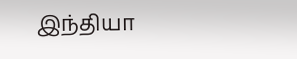இந்தியா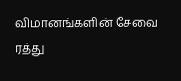விமானங்களின் சேவை ரத்து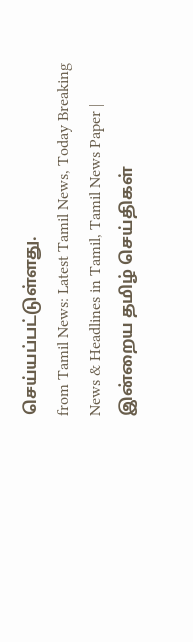செய்யப்பட்டுள்ளது.
from Tamil News: Latest Tamil News, Today Breaking News & Headlines in Tamil, Tamil News Paper | இன்றைய தமிழ் செய்திகள்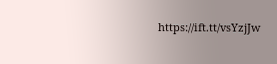https://ift.tt/vsYzjJw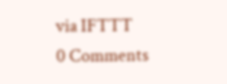via IFTTT
0 Comments